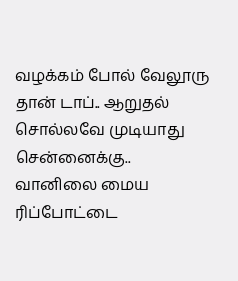வழக்கம் போல் வேலூரு தான் டாப்.. ஆறுதல் சொல்லவே முடியாது சென்னைக்கு.. வானிலை மைய ரிப்போட்டை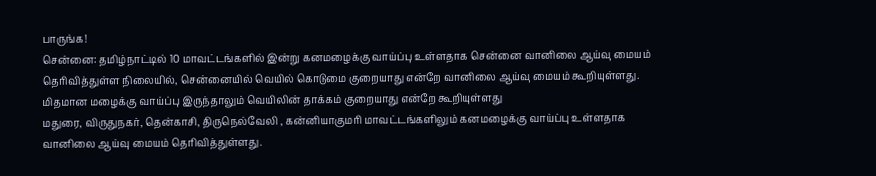பாருங்க!
சென்னை: தமிழ்நாட்டில் 10 மாவட்டங்களில் இன்று கனமழைக்கு வாய்ப்பு உள்ளதாக சென்னை வானிலை ஆய்வு மையம் தெரிவித்துள்ள நிலையில், சென்னையில் வெயில் கொடுமை குறையாது என்றே வானிலை ஆய்வு மையம் கூறியுள்ளது. மிதமான மழைக்கு வாய்ப்பு இருந்தாலும் வெயிலின் தாக்கம் குறையாது என்றே கூறியுள்ளது
மதுரை, விருதுநகர், தென்காசி, திருநெல்வேலி , கன்னியாகுமரி மாவட்டங்களிலும் கனமழைக்கு வாய்ப்பு உள்ளதாக வானிலை ஆய்வு மையம் தெரிவித்துள்ளது.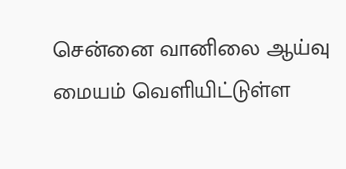சென்னை வானிலை ஆய்வு மையம் வெளியிட்டுள்ள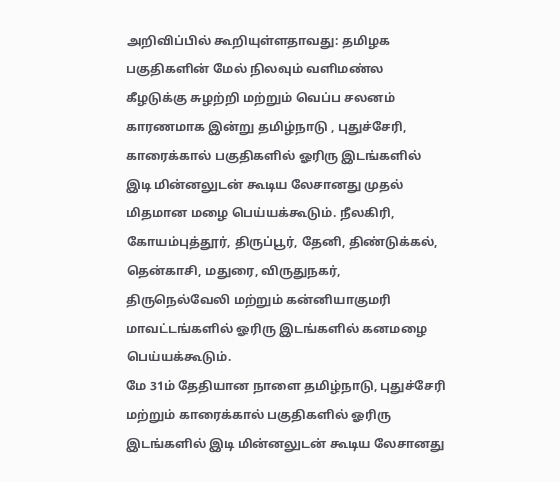அறிவிப்பில் கூறியுள்ளதாவது: தமிழக பகுதிகளின் மேல் நிலவும் வளிமண்ல கீழடுக்கு சுழற்றி மற்றும் வெப்ப சலனம் காரணமாக இன்று தமிழ்நாடு , புதுச்சேரி, காரைக்கால் பகுதிகளில் ஓரிரு இடங்களில் இடி மின்னலுடன் கூடிய லேசானது முதல் மிதமான மழை பெய்யக்கூடும். நீலகிரி, கோயம்புத்தூர், திருப்பூர், தேனி, திண்டுக்கல், தென்காசி, மதுரை, விருதுநகர், திருநெல்வேலி மற்றும் கன்னியாகுமரி மாவட்டங்களில் ஓரிரு இடங்களில் கனமழை பெய்யக்கூடும்.
மே 31ம் தேதியான நாளை தமிழ்நாடு, புதுச்சேரி மற்றும் காரைக்கால் பகுதிகளில் ஓரிரு இடங்களில் இடி மின்னலுடன் கூடிய லேசானது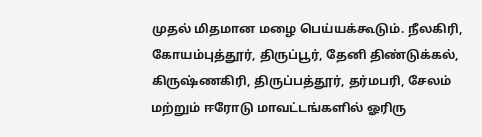முதல் மிதமான மழை பெய்யக்கூடும். நீலகிரி, கோயம்புத்தூர், திருப்பூர், தேனி திண்டுக்கல், கிருஷ்ணகிரி, திருப்பத்தூர், தர்மபரி, சேலம் மற்றும் ஈரோடு மாவட்டங்களில் ஓரிரு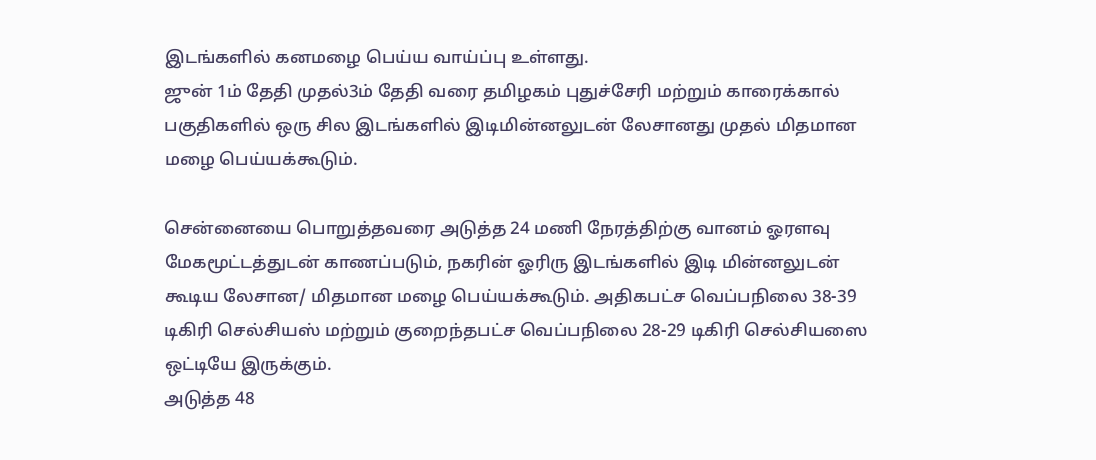இடங்களில் கனமழை பெய்ய வாய்ப்பு உள்ளது.
ஜுன் 1ம் தேதி முதல்3ம் தேதி வரை தமிழகம் புதுச்சேரி மற்றும் காரைக்கால் பகுதிகளில் ஒரு சில இடங்களில் இடிமின்னலுடன் லேசானது முதல் மிதமான மழை பெய்யக்கூடும்.

சென்னையை பொறுத்தவரை அடுத்த 24 மணி நேரத்திற்கு வானம் ஓரளவு மேகமூட்டத்துடன் காணப்படும், நகரின் ஓரிரு இடங்களில் இடி மின்னலுடன் கூடிய லேசான/ மிதமான மழை பெய்யக்கூடும். அதிகபட்ச வெப்பநிலை 38-39 டிகிரி செல்சியஸ் மற்றும் குறைந்தபட்ச வெப்பநிலை 28-29 டிகிரி செல்சியஸை ஒட்டியே இருக்கும்.
அடுத்த 48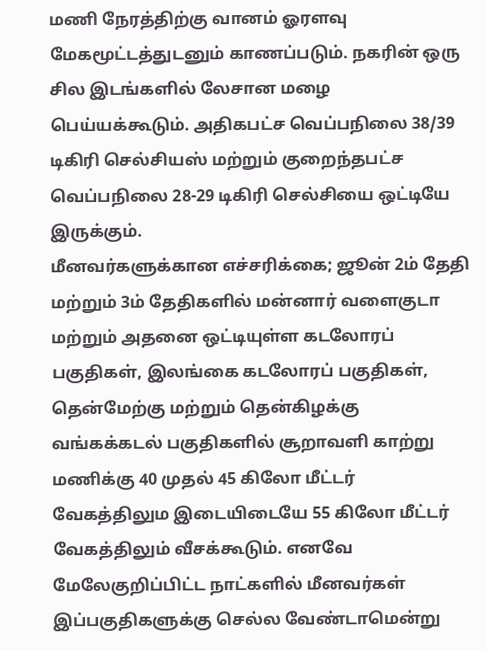மணி நேரத்திற்கு வானம் ஓரளவு மேகமூட்டத்துடனும் காணப்படும். நகரின் ஒரு சில இடங்களில் லேசான மழை பெய்யக்கூடும். அதிகபட்ச வெப்பநிலை 38/39 டிகிரி செல்சியஸ் மற்றும் குறைந்தபட்ச வெப்பநிலை 28-29 டிகிரி செல்சியை ஒட்டியே இருக்கும்.
மீனவர்களுக்கான எச்சரிக்கை; ஜூன் 2ம் தேதி மற்றும் 3ம் தேதிகளில் மன்னார் வளைகுடா மற்றும் அதனை ஒட்டியுள்ள கடலோரப் பகுதிகள், இலங்கை கடலோரப் பகுதிகள், தென்மேற்கு மற்றும் தென்கிழக்கு வங்கக்கடல் பகுதிகளில் சூறாவளி காற்று மணிக்கு 40 முதல் 45 கிலோ மீட்டர் வேகத்திலும இடையிடையே 55 கிலோ மீட்டர் வேகத்திலும் வீசக்கூடும். எனவே மேலேகுறிப்பிட்ட நாட்களில் மீனவர்கள் இப்பகுதிகளுக்கு செல்ல வேண்டாமென்று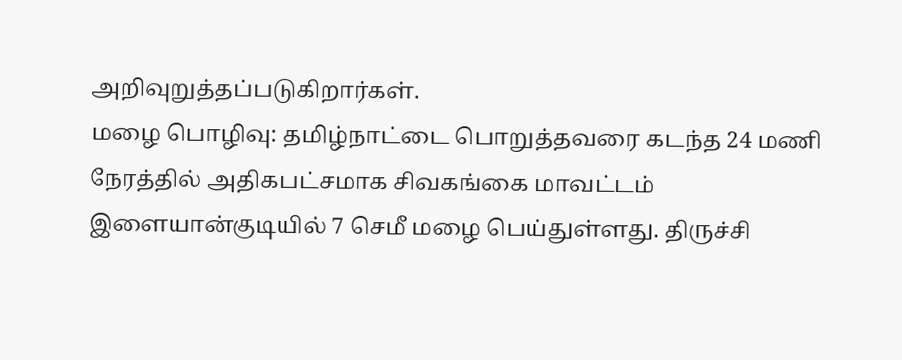அறிவுறுத்தப்படுகிறார்கள்.
மழை பொழிவு: தமிழ்நாட்டை பொறுத்தவரை கடந்த 24 மணி நேரத்தில் அதிகபட்சமாக சிவகங்கை மாவட்டம் இளையான்குடியில் 7 செமீ மழை பெய்துள்ளது. திருச்சி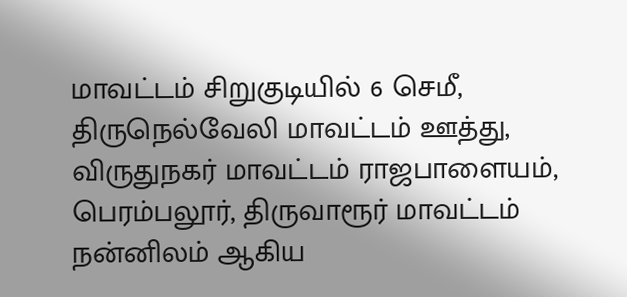மாவட்டம் சிறுகுடியில் 6 செமீ, திருநெல்வேலி மாவட்டம் ஊத்து, விருதுநகர் மாவட்டம் ராஜபாளையம், பெரம்பலூர், திருவாரூர் மாவட்டம் நன்னிலம் ஆகிய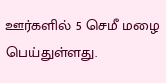ஊர்களில் 5 செமீ மழை பெய்துள்ளது.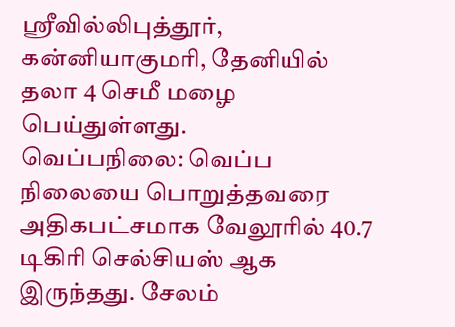ஸ்ரீவில்லிபுத்தூர், கன்னியாகுமரி, தேனியில் தலா 4 செமீ மழை பெய்துள்ளது.
வெப்பநிலை: வெப்ப நிலையை பொறுத்தவரை அதிகபட்சமாக வேலூரில் 40.7 டிகிரி செல்சியஸ் ஆக இருந்தது. சேலம்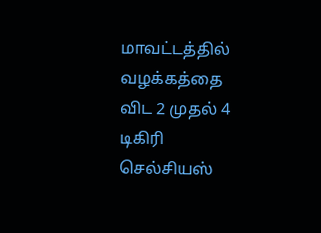மாவட்டத்தில் வழக்கத்தை விட 2 முதல் 4 டிகிரி செல்சியஸ்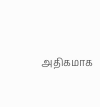அதிகமாக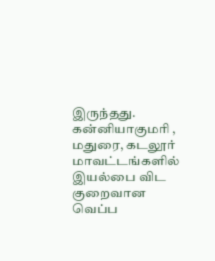இருந்தது. கன்னியாகுமரி , மதுரை, கடலூர் மாவட்டங்களில் இயல்பை விட குறைவான வெப்ப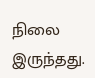நிலை இருந்தது.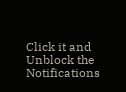Click it and Unblock the Notifications